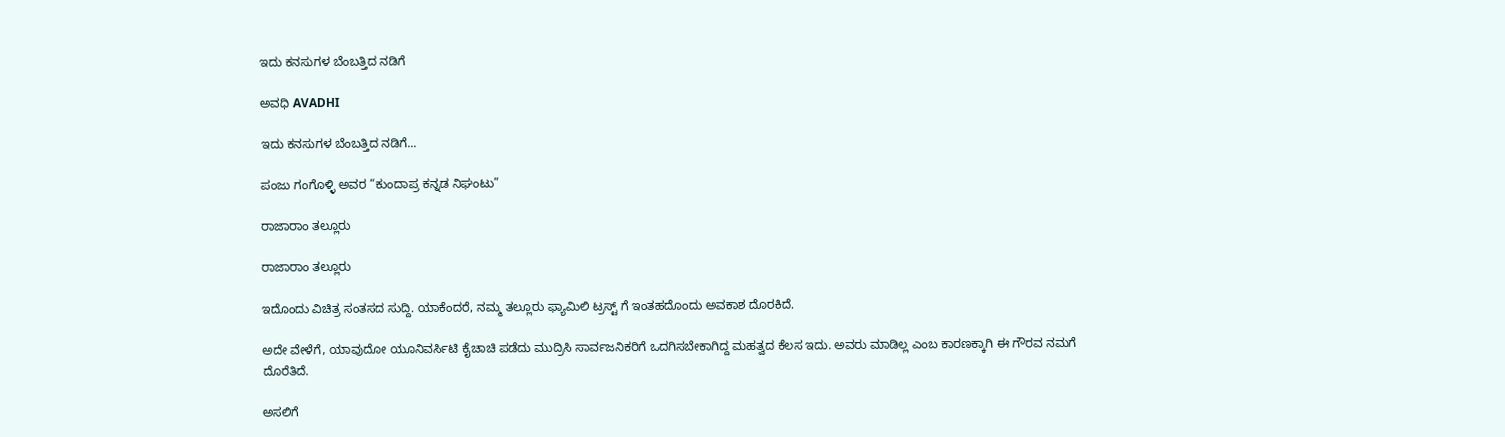ಇದು ಕನಸುಗಳ ಬೆಂಬತ್ತಿದ ನಡಿಗೆ‍

ಅವಧಿ AVADHI

ಇದು ಕನಸುಗಳ ಬೆಂಬತ್ತಿದ ನಡಿಗೆ...

ಪಂಜು ಗಂಗೊಳ್ಳಿ ಅವರ “ಕುಂದಾಪ್ರ ಕನ್ನಡ ನಿಘಂಟು”

ರಾಜಾರಾಂ ತಲ್ಲೂರು

ರಾಜಾರಾಂ ತಲ್ಲೂರು

ಇದೊಂದು ವಿಚಿತ್ರ ಸಂತಸದ ಸುದ್ದಿ. ಯಾಕೆಂದರೆ, ನಮ್ಮ ತಲ್ಲೂರು ಫ್ಯಾಮಿಲಿ ಟ್ರಸ್ಟ್ ಗೆ ಇಂತಹದೊಂದು ಅವಕಾಶ ದೊರಕಿದೆ.

ಅದೇ ವೇಳೆಗೆ, ಯಾವುದೋ ಯೂನಿವರ್ಸಿಟಿ ಕೈಚಾಚಿ ಪಡೆದು ಮುದ್ರಿಸಿ ಸಾರ್ವಜನಿಕರಿಗೆ ಒದಗಿಸಬೇಕಾಗಿದ್ದ ಮಹತ್ವದ ಕೆಲಸ ಇದು. ಅವರು ಮಾಡಿಲ್ಲ ಎಂಬ ಕಾರಣಕ್ಕಾಗಿ ಈ ಗೌರವ ನಮಗೆ ದೊರೆತಿದೆ.

ಅಸಲಿಗೆ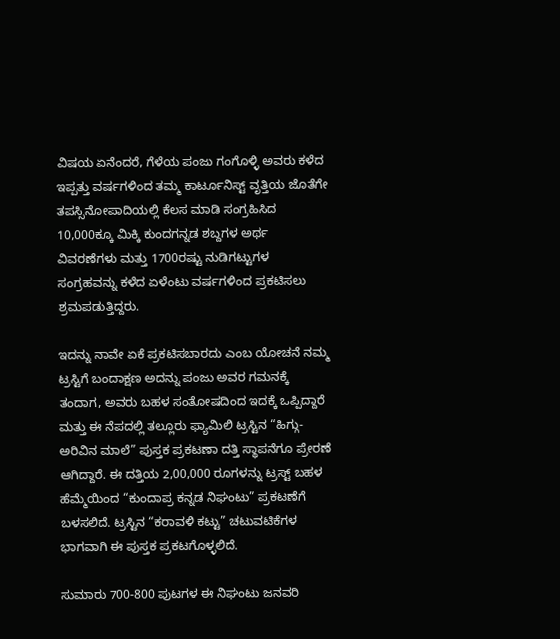ವಿಷಯ ಏನೆಂದರೆ, ಗೆಳೆಯ ಪಂಜು ಗಂಗೊಳ್ಳಿ ಅವರು ಕಳೆದ ಇಪ್ಪತ್ತು ವರ್ಷಗಳಿಂದ ತಮ್ಮ ಕಾರ್ಟೂನಿಸ್ಟ್ ವೃತ್ತಿಯ ಜೊತೆಗೇ ತಪಸ್ಸಿನೋಪಾದಿಯಲ್ಲಿ ಕೆಲಸ ಮಾಡಿ ಸಂಗ್ರಹಿಸಿದ 10,000ಕ್ಕೂ ಮಿಕ್ಕಿ ಕುಂದಗನ್ನಡ ಶಬ್ದಗಳ ಅರ್ಥ ವಿವರಣೆಗಳು ಮತ್ತು 1700ರಷ್ಟು ನುಡಿಗಟ್ಟುಗಳ ಸಂಗ್ರಹವನ್ನು ಕಳೆದ ಏಳೆಂಟು ವರ್ಷಗಳಿಂದ ಪ್ರಕಟಿಸಲು ಶ್ರಮಪಡುತ್ತಿದ್ದರು.

ಇದನ್ನು ನಾವೇ ಏಕೆ ಪ್ರಕಟಿಸಬಾರದು ಎಂಬ ಯೋಚನೆ ನಮ್ಮ ಟ್ರಸ್ಟಿಗೆ ಬಂದಾಕ್ಷಣ ಅದನ್ನು ಪಂಜು ಅವರ ಗಮನಕ್ಕೆ ತಂದಾಗ, ಅವರು ಬಹಳ ಸಂತೋಷದಿಂದ ಇದಕ್ಕೆ ಒಪ್ಪಿದ್ದಾರೆ ಮತ್ತು ಈ ನೆಪದಲ್ಲಿ ತಲ್ಲೂರು ಫ್ಯಾಮಿಲಿ ಟ್ರಸ್ಟಿನ “ಹಿಗ್ಗು-ಅರಿವಿನ ಮಾಲೆ” ಪುಸ್ತಕ ಪ್ರಕಟಣಾ ದತ್ತಿ ಸ್ಥಾಪನೆಗೂ ಪ್ರೇರಣೆ ಆಗಿದ್ದಾರೆ. ಈ ದತ್ತಿಯ 2,00,000 ರೂಗಳನ್ನು ಟ್ರಸ್ಟ್ ಬಹಳ ಹೆಮ್ಮೆಯಿಂದ “ಕುಂದಾಪ್ರ ಕನ್ನಡ ನಿಘಂಟು” ಪ್ರಕಟಣೆಗೆ ಬಳಸಲಿದೆ. ಟ್ರಸ್ಟಿನ “ಕರಾವಳಿ ಕಟ್ಟು” ಚಟುವಟಿಕೆಗಳ ಭಾಗವಾಗಿ ಈ ಪುಸ್ತಕ ಪ್ರಕಟಗೊಳ್ಳಲಿದೆ.

ಸುಮಾರು 700-800 ಪುಟಗಳ ಈ ನಿಘಂಟು ಜನವರಿ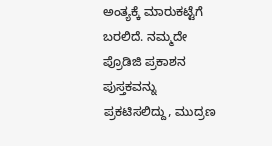ಅಂತ್ಯಕ್ಕೆ ಮಾರುಕಟ್ಟೆಗೆ ಬರಲಿದೆ. ನಮ್ಮದೇ ಪ್ರೊಡಿಜಿ ಪ್ರಕಾಶನ ಪುಸ್ತಕವನ್ನು ಪ್ರಕಟಿಸಲಿದ್ದು, ಮುದ್ರಣ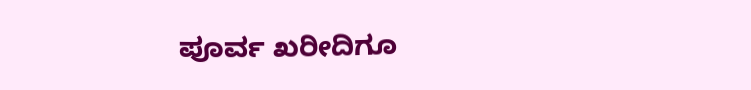ಪೂರ್ವ ಖರೀದಿಗೂ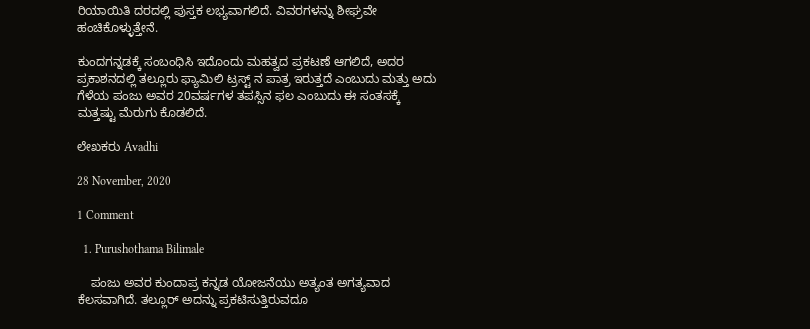ರಿಯಾಯಿತಿ ದರದಲ್ಲಿ ಪುಸ್ತಕ ಲಭ್ಯವಾಗಲಿದೆ. ವಿವರಗಳನ್ನು ಶೀಘ್ರವೇ ಹಂಚಿಕೊಳ್ಳುತ್ತೇನೆ.

ಕುಂದಗನ್ನಡಕ್ಕೆ ಸಂಬಂಧಿಸಿ ಇದೊಂದು ಮಹತ್ವದ ಪ್ರಕಟಣೆ ಆಗಲಿದೆ, ಅದರ ಪ್ರಕಾಶನದಲ್ಲಿ ತಲ್ಲೂರು ಫ್ಯಾಮಿಲಿ ಟ್ರಸ್ಟ್ ನ ಪಾತ್ರ ಇರುತ್ತದೆ ಎಂಬುದು ಮತ್ತು ಅದು ಗೆಳೆಯ ಪಂಜು ಅವರ 20ವರ್ಷಗಳ ತಪಸ್ಸಿನ ಫಲ ಎಂಬುದು ಈ ಸಂತಸಕ್ಕೆ ಮತ್ತಷ್ಟು ಮೆರುಗು ಕೊಡಲಿದೆ.

ಲೇಖಕರು Avadhi

28 November, 2020

1 Comment

  1. Purushothama Bilimale

    ಪಂಜು ಅವರ ಕುಂದಾಪ್ರ ಕನ್ನಡ ಯೋಜನೆಯು ಅತ್ಯಂತ ಅಗತ್ಯವಾದ ಕೆಲಸವಾಗಿದೆ. ತಲ್ಲೂರ್ ಅದನ್ನು ಪ್ರಕಟಿಸುತ್ತಿರುವದೂ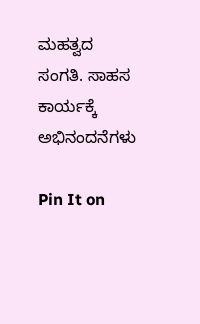ಮಹತ್ವದ ಸಂಗತಿ. ಸಾಹಸ ಕಾರ್ಯಕ್ಕೆ ಅಭಿನಂದನೆಗಳು

Pin It on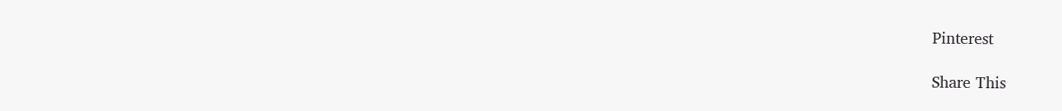Pinterest

Share This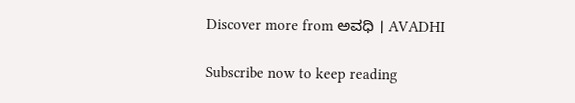Discover more from ಅವಧಿ । AVADHI

Subscribe now to keep reading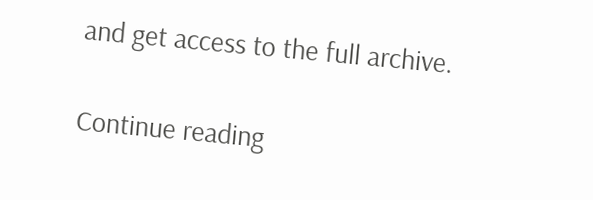and get access to the full archive.

Continue reading